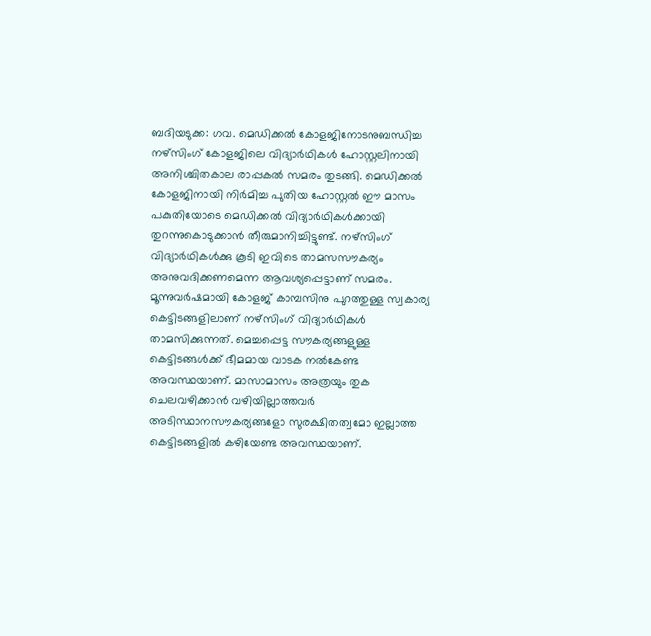ബദിയടുക്ക: ഗവ. മെഡിക്കൽ കോളജിനോടനുബന്ധിച്ച നഴ്സിംഗ് കോളജിലെ വിദ്യാർഥികൾ ഹോസ്റ്റലിനായി അനിശ്ചിതകാല രാപ്പകൽ സമരം തുടങ്ങി. മെഡിക്കൽ കോളജിനായി നിർമിച്ച പുതിയ ഹോസ്റ്റൽ ഈ മാസം പകുതിയോടെ മെഡിക്കൽ വിദ്യാർഥികൾക്കായി തുറന്നുകൊടുക്കാൻ തീരുമാനിച്ചിട്ടുണ്ട്. നഴ്സിംഗ് വിദ്യാർഥികൾക്കു കൂടി ഇവിടെ താമസസൗകര്യം അനുവദിക്കണമെന്ന ആവശ്യപ്പെട്ടാണ് സമരം.
മൂന്നുവർഷമായി കോളജ് കാമ്പസിനു പുറത്തുള്ള സ്വകാര്യ കെട്ടിടങ്ങളിലാണ് നഴ്സിംഗ് വിദ്യാർഥികൾ താമസിക്കുന്നത്. മെച്ചപ്പെട്ട സൗകര്യങ്ങളുള്ള കെട്ടിടങ്ങൾക്ക് ഭീമമായ വാടക നൽകേണ്ട അവസ്ഥയാണ്. മാസാമാസം അത്രയും തുക ചെലവഴിക്കാൻ വഴിയില്ലാത്തവർ അടിസ്ഥാനസൗകര്യങ്ങളോ സുരക്ഷിതത്വമോ ഇല്ലാത്ത കെട്ടിടങ്ങളിൽ കഴിയേണ്ട അവസ്ഥയാണ്.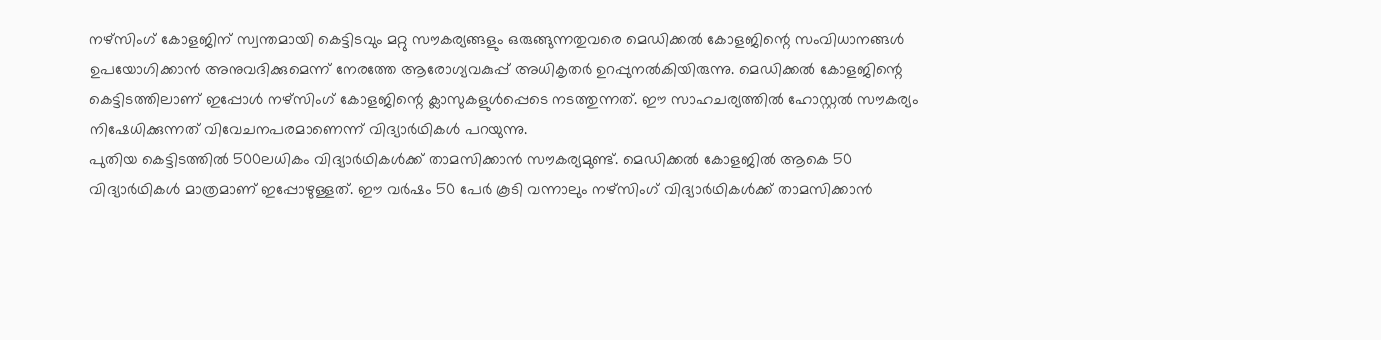നഴ്സിംഗ് കോളജിന് സ്വന്തമായി കെട്ടിടവും മറ്റു സൗകര്യങ്ങളും ഒരുങ്ങുന്നതുവരെ മെഡിക്കൽ കോളജിന്റെ സംവിധാനങ്ങൾ ഉപയോഗിക്കാൻ അനുവദിക്കുമെന്ന് നേരത്തേ ആരോഗ്യവകുപ്പ് അധികൃതർ ഉറപ്പുനൽകിയിരുന്നു. മെഡിക്കൽ കോളജിന്റെ കെട്ടിടത്തിലാണ് ഇപ്പോൾ നഴ്സിംഗ് കോളജിന്റെ ക്ലാസുകളുൾപ്പെടെ നടത്തുന്നത്. ഈ സാഹചര്യത്തിൽ ഹോസ്റ്റൽ സൗകര്യം നിഷേധിക്കുന്നത് വിവേചനപരമാണെന്ന് വിദ്യാർഥികൾ പറയുന്നു.
പുതിയ കെട്ടിടത്തിൽ 500ലധികം വിദ്യാർഥികൾക്ക് താമസിക്കാൻ സൗകര്യമുണ്ട്. മെഡിക്കൽ കോളജിൽ ആകെ 50 വിദ്യാർഥികൾ മാത്രമാണ് ഇപ്പോഴുള്ളത്. ഈ വർഷം 50 പേർ കൂടി വന്നാലും നഴ്സിംഗ് വിദ്യാർഥികൾക്ക് താമസിക്കാൻ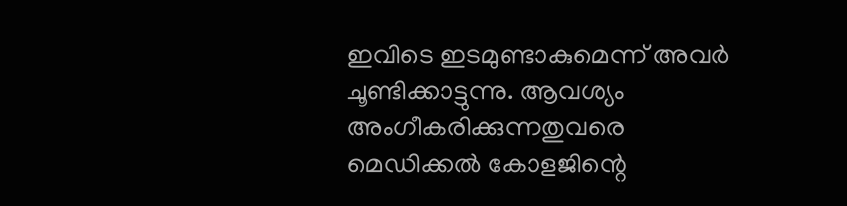ഇവിടെ ഇടമുണ്ടാകുമെന്ന് അവർ ചൂണ്ടിക്കാട്ടുന്നു. ആവശ്യം അംഗീകരിക്കുന്നതുവരെ മെഡിക്കൽ കോളജിന്റെ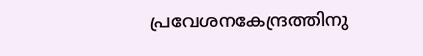പ്രവേശനകേന്ദ്രത്തിനു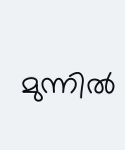മുന്നിൽ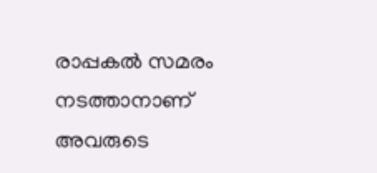രാപ്പകൽ സമരം നടത്താനാണ് അവരുടെ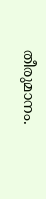തീരുമാനം.